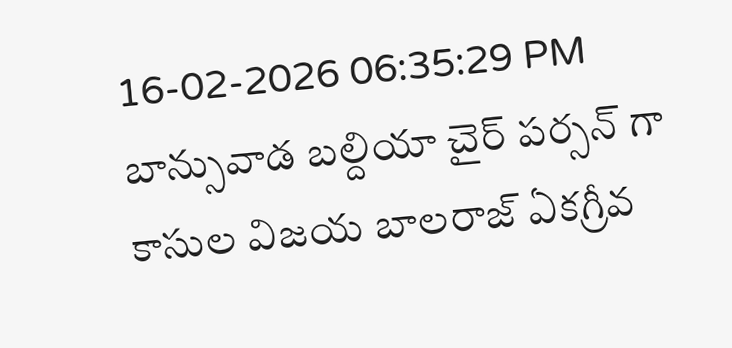16-02-2026 06:35:29 PM
బాన్సువాడ బల్దియా చైర్ పర్సన్ గా కాసుల విజయ బాలరాజ్ ఏకగ్రీవ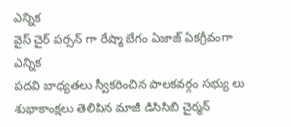ఎన్నిక
వైస్ చైర్ పర్సన్ గా రేష్మా బేగం ఏజాజ్ ఏకగ్రీవంగా ఎన్నిక
పదవి బాధ్యతలు స్వీకరించిన పాలకవర్గం సభ్యు లు
శుభాకాంక్షలు తెలిపిన మాజీ డిసిసిబి చైర్మన్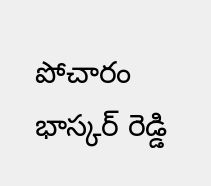పోచారం భాస్కర్ రెడ్డి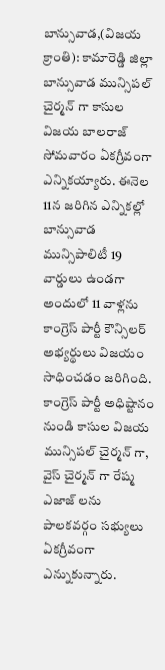బాన్సువాడ,(విజయ క్రాంతి): కామారెడ్డి జిల్లా బాన్సువాడ మున్సిపల్ చైర్మన్ గా కాసుల విజయ బాలరాజ్ సోమవారం ఏకగ్రీవంగా ఎన్నికయ్యారు. ఈనెల 11న జరిగిన ఎన్నికల్లో బాన్సువాడ మున్సిపాలిటీ 19 వార్డులు ఉండగా అందులో 11 వాళ్లను కాంగ్రెస్ పార్టీ కౌన్సిలర్ అభ్యర్థులు విజయం సాధించడం జరిగింది. కాంగ్రెస్ పార్టీ అధిష్టానం నుండి కాసుల విజయ మున్సిపల్ చైర్మన్ గా, వైస్ చైర్మన్ గా రేష్మ ఎజాజ్ లను పాలకవర్గం సభ్యులు ఏకగ్రీవంగా ఎన్నుకున్నారు.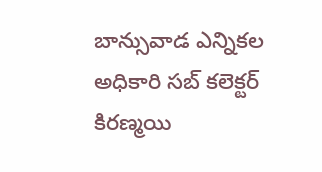బాన్సువాడ ఎన్నికల అధికారి సబ్ కలెక్టర్ కిరణ్మయి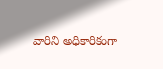వారిని అధికారికంగా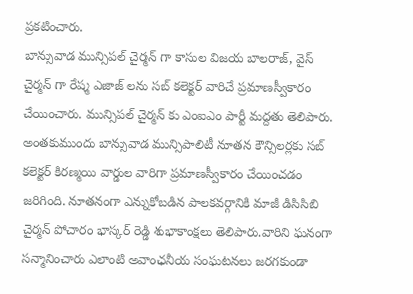ప్రకటించారు.
బాన్సువాడ మున్సిపల్ చైర్మన్ గా కాసుల విజయ బాలరాజ్, వైస్ చైర్మన్ గా రేష్మ ఎజాజ్ లను సబ్ కలెక్టర్ వారిచే ప్రమాణస్వీకారం చేయించారు. మున్సిపల్ చైర్మన్ కు ఎంఐఎం పార్టీ మద్దతు తెలిపారు. అంతకుముందు బాన్సువాడ మున్సిపాలిటీ నూతన కౌన్సిలర్లకు సబ్ కలెక్టర్ కిరణ్మయి వార్డుల వారిగా ప్రమాణస్వీకారం చేయించడం జరిగింది. నూతనంగా ఎన్నుకోబడిన పాలకవర్గానికి మాజీ డిసిసిబి చైర్మన్ పోచారం భాస్కర్ రెడ్డి శుభాకాంక్షలు తెలిపారు.వారిని ఘనంగా సన్మానించారు ఎలాంటి అవాంఛనీయ సంఘటనలు జరగకుండా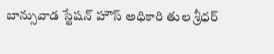బాన్సువాడ స్టేషన్ హౌస్ అధికారి తుల శ్రీధర్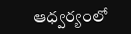ఆధ్వర్యంలో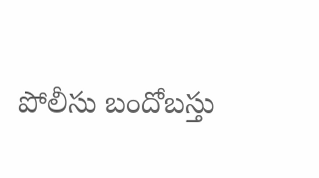పోలీసు బందోబస్తు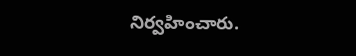నిర్వహించారు.